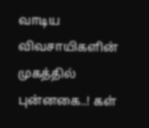வாடிய விவசாயிகளின் முகத்தில் புன்னகை..! கள்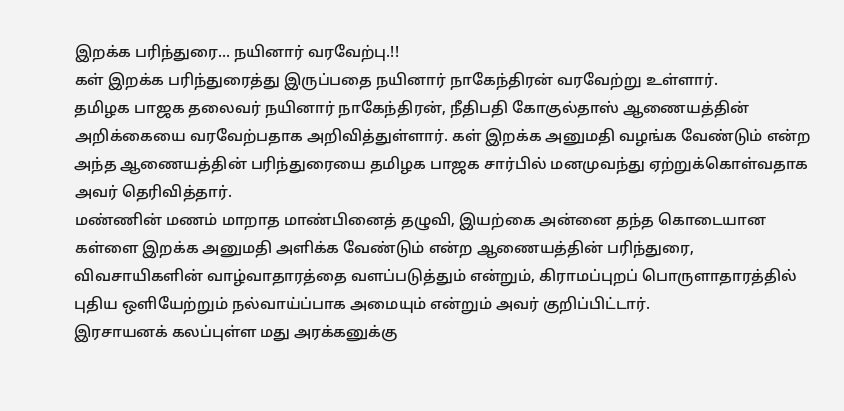இறக்க பரிந்துரை... நயினார் வரவேற்பு.!!
கள் இறக்க பரிந்துரைத்து இருப்பதை நயினார் நாகேந்திரன் வரவேற்று உள்ளார்.
தமிழக பாஜக தலைவர் நயினார் நாகேந்திரன், நீதிபதி கோகுல்தாஸ் ஆணையத்தின் அறிக்கையை வரவேற்பதாக அறிவித்துள்ளார். கள் இறக்க அனுமதி வழங்க வேண்டும் என்ற அந்த ஆணையத்தின் பரிந்துரையை தமிழக பாஜக சார்பில் மனமுவந்து ஏற்றுக்கொள்வதாக அவர் தெரிவித்தார்.
மண்ணின் மணம் மாறாத மாண்பினைத் தழுவி, இயற்கை அன்னை தந்த கொடையான கள்ளை இறக்க அனுமதி அளிக்க வேண்டும் என்ற ஆணையத்தின் பரிந்துரை, விவசாயிகளின் வாழ்வாதாரத்தை வளப்படுத்தும் என்றும், கிராமப்புறப் பொருளாதாரத்தில் புதிய ஒளியேற்றும் நல்வாய்ப்பாக அமையும் என்றும் அவர் குறிப்பிட்டார்.
இரசாயனக் கலப்புள்ள மது அரக்கனுக்கு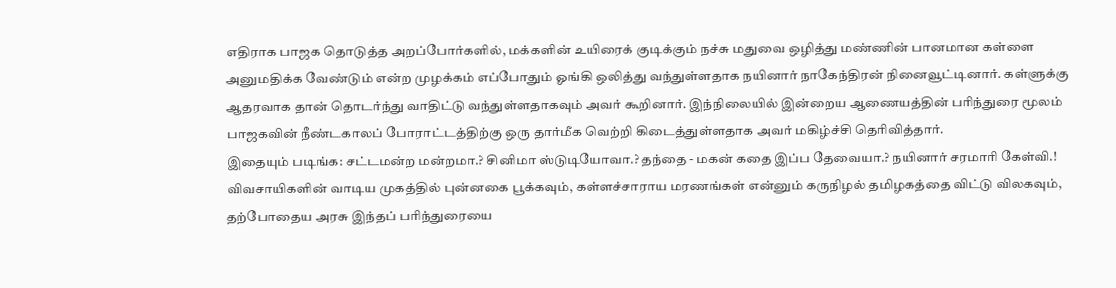எதிராக பாஜக தொடுத்த அறப்போர்களில், மக்களின் உயிரைக் குடிக்கும் நச்சு மதுவை ஒழித்து மண்ணின் பானமான கள்ளை அனுமதிக்க வேண்டும் என்ற முழக்கம் எப்போதும் ஓங்கி ஒலித்து வந்துள்ளதாக நயினார் நாகேந்திரன் நினைவூட்டினார். கள்ளுக்கு ஆதரவாக தான் தொடர்ந்து வாதிட்டு வந்துள்ளதாகவும் அவர் கூறினார். இந்நிலையில் இன்றைய ஆணையத்தின் பரிந்துரை மூலம் பாஜகவின் நீண்டகாலப் போராட்டத்திற்கு ஒரு தார்மீக வெற்றி கிடைத்துள்ளதாக அவர் மகிழ்ச்சி தெரிவித்தார்.
இதையும் படிங்க: சட்டமன்ற மன்றமா.? சினிமா ஸ்டுடியோவா.? தந்தை - மகன் கதை இப்ப தேவையா.? நயினார் சரமாரி கேள்வி.!
விவசாயிகளின் வாடிய முகத்தில் புன்னகை பூக்கவும், கள்ளச்சாராய மரணங்கள் என்னும் கருநிழல் தமிழகத்தை விட்டு விலகவும், தற்போதைய அரசு இந்தப் பரிந்துரையை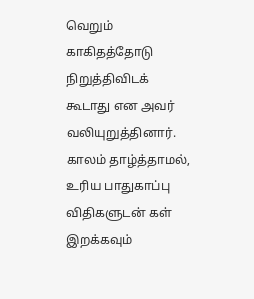வெறும் காகிதத்தோடு நிறுத்திவிடக் கூடாது என அவர் வலியுறுத்தினார். காலம் தாழ்த்தாமல், உரிய பாதுகாப்பு விதிகளுடன் கள் இறக்கவும்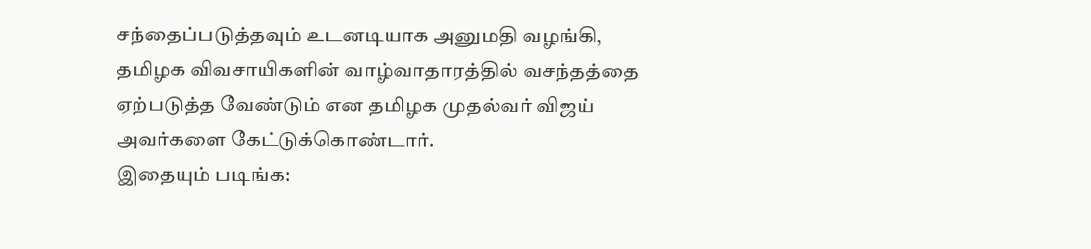சந்தைப்படுத்தவும் உடனடியாக அனுமதி வழங்கி, தமிழக விவசாயிகளின் வாழ்வாதாரத்தில் வசந்தத்தை ஏற்படுத்த வேண்டும் என தமிழக முதல்வர் விஜய் அவர்களை கேட்டுக்கொண்டார்.
இதையும் படிங்க: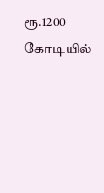ரூ.1200 கோடியில்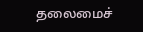தலைமைச்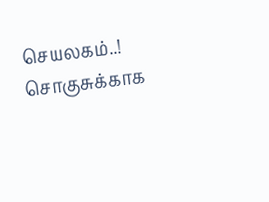செயலகம்..! சொகுசுக்காக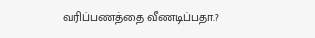வரிப்பணத்தை வீணடிப்பதா.?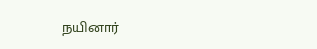நயினார்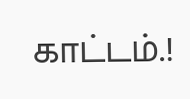காட்டம்.!